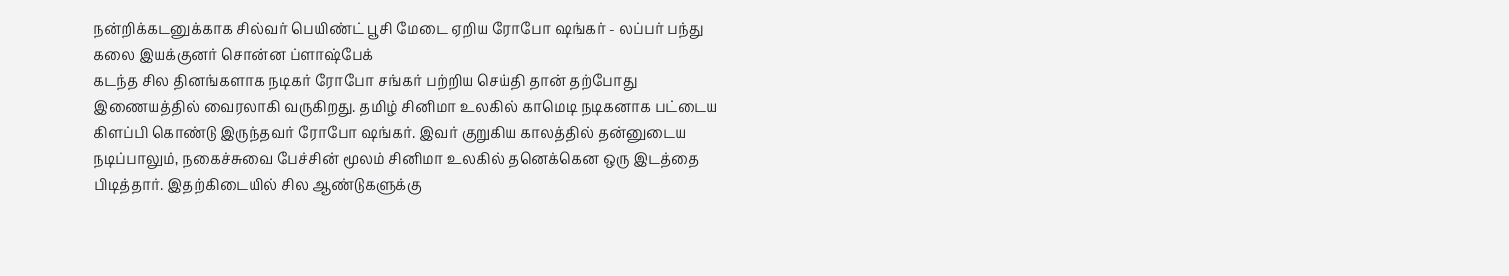நன்றிக்கடனுக்காக சில்வர் பெயிண்ட் பூசி மேடை ஏறிய ரோபோ ஷங்கர் - லப்பர் பந்து கலை இயக்குனர் சொன்ன ப்ளாஷ்பேக்
கடந்த சில தினங்களாக நடிகர் ரோபோ சங்கர் பற்றிய செய்தி தான் தற்போது இணையத்தில் வைரலாகி வருகிறது. தமிழ் சினிமா உலகில் காமெடி நடிகனாக பட்டைய கிளப்பி கொண்டு இருந்தவர் ரோபோ ஷங்கர். இவர் குறுகிய காலத்தில் தன்னுடைய நடிப்பாலும், நகைச்சுவை பேச்சின் மூலம் சினிமா உலகில் தனெக்கென ஒரு இடத்தை பிடித்தார். இதற்கிடையில் சில ஆண்டுகளுக்கு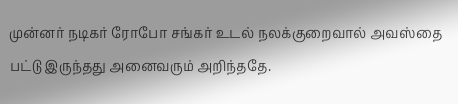முன்னர் நடிகர் ரோபோ சங்கர் உடல் நலக்குறைவால் அவஸ்தை பட்டு இருந்தது அனைவரும் அறிந்ததே.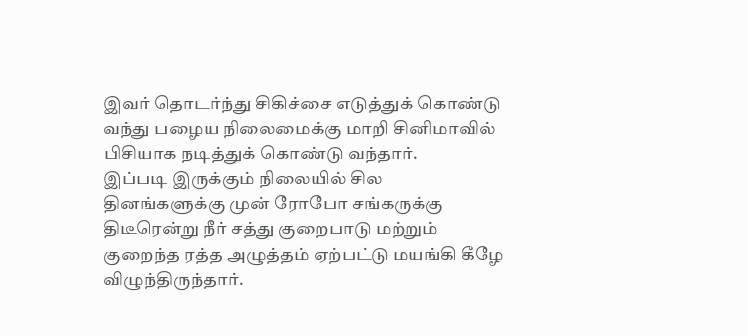இவர் தொடர்ந்து சிகிச்சை எடுத்துக் கொண்டு வந்து பழைய நிலைமைக்கு மாறி சினிமாவில் பிசியாக நடித்துக் கொண்டு வந்தார்.
இப்படி இருக்கும் நிலையில் சில தினங்களுக்கு முன் ரோபோ சங்கருக்கு திடீரென்று நீர் சத்து குறைபாடு மற்றும் குறைந்த ரத்த அழுத்தம் ஏற்பட்டு மயங்கி கீழே விழுந்திருந்தார்.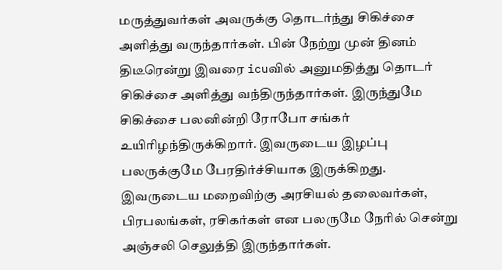மருத்துவர்கள் அவருக்கு தொடர்ந்து சிகிச்சை அளித்து வருந்தார்கள். பின் நேற்று முன் தினம் திடீரென்று இவரை icuவில் அனுமதித்து தொடர் சிகிச்சை அளித்து வந்திருந்தார்கள். இருந்துமே சிகிச்சை பலனின்றி ரோபோ சங்கர் உயிரிழந்திருக்கிறார். இவருடைய இழப்பு பலருக்குமே பேரதிர்ச்சியாக இருக்கிறது. இவருடைய மறைவிற்கு அரசியல் தலைவர்கள், பிரபலங்கள், ரசிகர்கள் என பலருமே நேரில் சென்று அஞ்சலி செலுத்தி இருந்தார்கள்.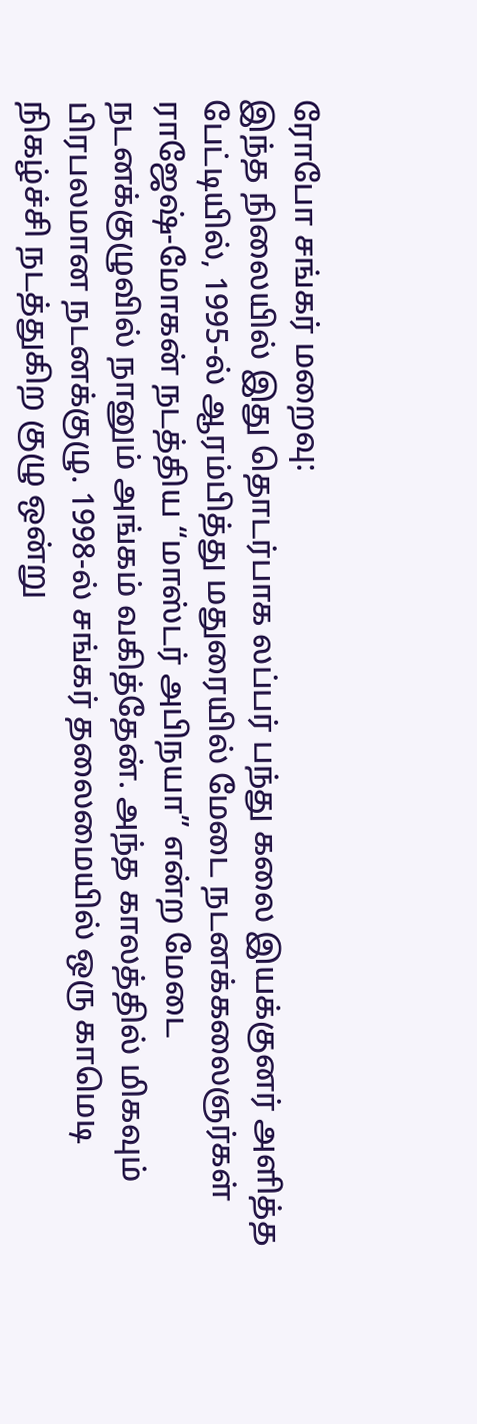ரோபோ சங்கர் மறைவு:
இந்த நிலையில் இது தொடர்பாக லப்பர் பந்து கலை இயக்குனர் அளித்த பேட்டியில், 1995-ல் ஆரம்பித்து மதுரையில் மேடை நடனக்கலைஞர்கள் ராஜேஷ்-மோகன் நடத்திய “மாஸ்டர் அபிநயா” என்ற மேடை நடனக்குழுவில் நானும் அங்கம் வகித்தேன். அந்த காலத்தில் மிகவும் பிரபலமான நடனக்குழு. 1998-ல் சங்கர் தலைமையில் ஒரு காமெடி நிகழ்ச்சி நடத்துகிற குழு ஒன்று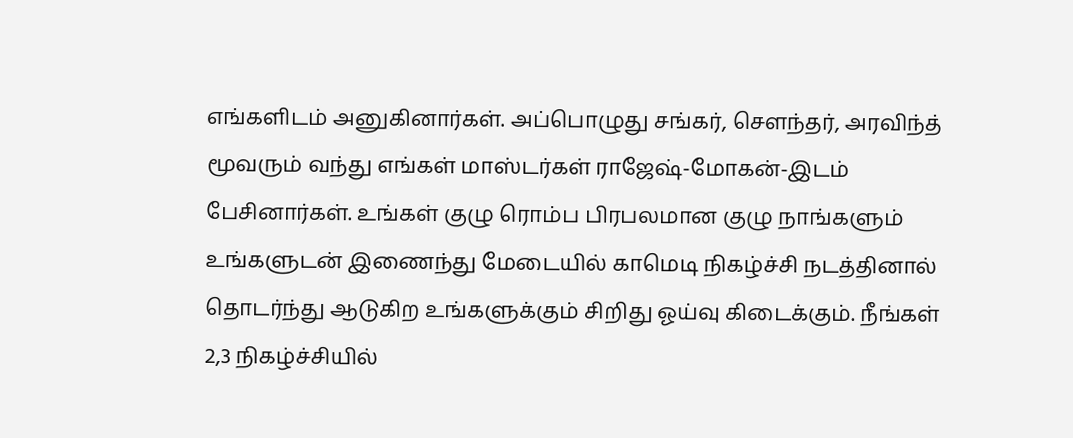எங்களிடம் அனுகினார்கள். அப்பொழுது சங்கர், செளந்தர், அரவிந்த் மூவரும் வந்து எங்கள் மாஸ்டர்கள் ராஜேஷ்-மோகன்-இடம் பேசினார்கள். உங்கள் குழு ரொம்ப பிரபலமான குழு நாங்களும் உங்களுடன் இணைந்து மேடையில் காமெடி நிகழ்ச்சி நடத்தினால் தொடர்ந்து ஆடுகிற உங்களுக்கும் சிறிது ஓய்வு கிடைக்கும். நீங்கள் 2,3 நிகழ்ச்சியில்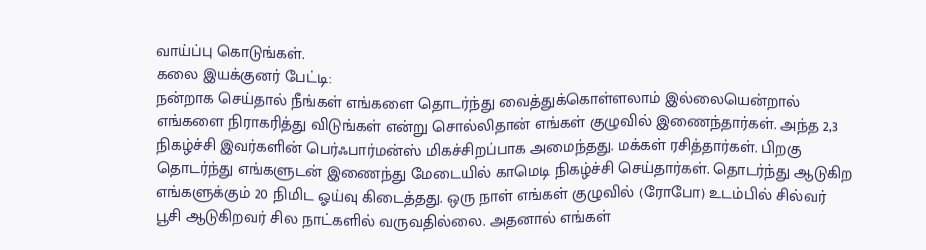வாய்ப்பு கொடுங்கள்.
கலை இயக்குனர் பேட்டி:
நன்றாக செய்தால் நீங்கள் எங்களை தொடர்ந்து வைத்துக்கொள்ளலாம் இல்லையென்றால் எங்களை நிராகரித்து விடுங்கள் என்று சொல்லிதான் எங்கள் குழுவில் இணைந்தார்கள். அந்த 2,3 நிகழ்ச்சி இவர்களின் பெர்ஃபார்மன்ஸ் மிகச்சிறப்பாக அமைந்தது. மக்கள் ரசித்தார்கள். பிறகு தொடர்ந்து எங்களுடன் இணைந்து மேடையில் காமெடி நிகழ்ச்சி செய்தார்கள். தொடர்ந்து ஆடுகிற எங்களுக்கும் 20 நிமிட ஓய்வு கிடைத்தது. ஒரு நாள் எங்கள் குழுவில் (ரோபோ) உடம்பில் சில்வர் பூசி ஆடுகிறவர் சில நாட்களில் வருவதில்லை. அதனால் எங்கள்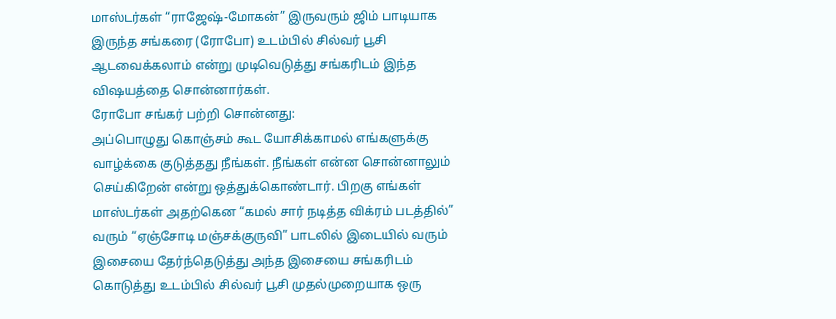மாஸ்டர்கள் “ராஜேஷ்-மோகன்” இருவரும் ஜிம் பாடியாக இருந்த சங்கரை (ரோபோ) உடம்பில் சில்வர் பூசி ஆடவைக்கலாம் என்று முடிவெடுத்து சங்கரிடம் இந்த விஷயத்தை சொன்னார்கள்.
ரோபோ சங்கர் பற்றி சொன்னது:
அப்பொழுது கொஞ்சம் கூட யோசிக்காமல் எங்களுக்கு வாழ்க்கை குடுத்தது நீங்கள். நீங்கள் என்ன சொன்னாலும் செய்கிறேன் என்று ஒத்துக்கொண்டார். பிறகு எங்கள் மாஸ்டர்கள் அதற்கென “கமல் சார் நடித்த விக்ரம் படத்தில்” வரும் “ஏஞ்சோடி மஞ்சக்குருவி” பாடலில் இடையில் வரும் இசையை தேர்ந்தெடுத்து அந்த இசையை சங்கரிடம் கொடுத்து உடம்பில் சில்வர் பூசி முதல்முறையாக ஒரு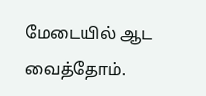மேடையில் ஆட வைத்தோம்.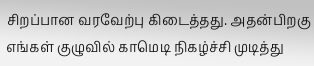சிறப்பான வரவேற்பு கிடைத்தது. அதன்பிறகு எங்கள் குழுவில் காமெடி நிகழ்ச்சி முடித்து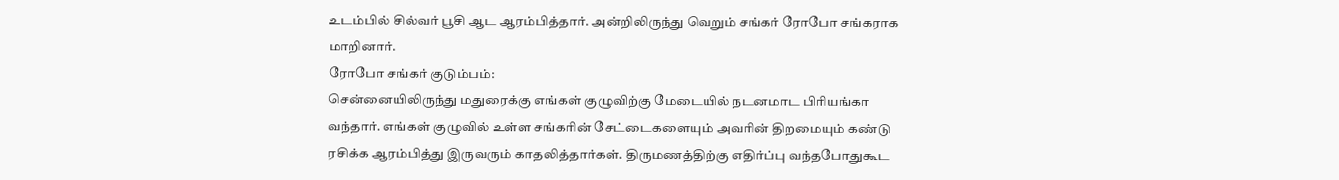உடம்பில் சில்வர் பூசி ஆட ஆரம்பித்தார். அன்றிலிருந்து வெறும் சங்கர் ரோபோ சங்கராக மாறினார்.
ரோபோ சங்கர் குடும்பம்:
சென்னையிலிருந்து மதுரைக்கு எங்கள் குழுவிற்கு மேடையில் நடனமாட பிரியங்கா வந்தார். எங்கள் குழுவில் உள்ள சங்கரின் சேட்டைகளையும் அவரின் திறமையும் கண்டு ரசிக்க ஆரம்பித்து இருவரும் காதலித்தார்கள். திருமணத்திற்கு எதிர்ப்பு வந்தபோதுகூட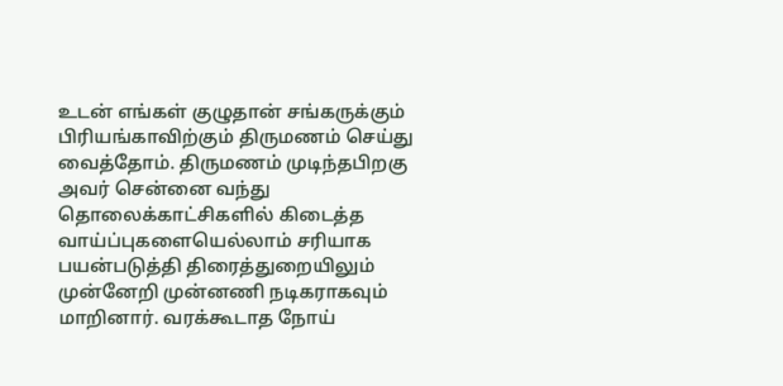உடன் எங்கள் குழுதான் சங்கருக்கும் பிரியங்காவிற்கும் திருமணம் செய்து வைத்தோம். திருமணம் முடிந்தபிறகு அவர் சென்னை வந்து தொலைக்காட்சிகளில் கிடைத்த வாய்ப்புகளையெல்லாம் சரியாக பயன்படுத்தி திரைத்துறையிலும் முன்னேறி முன்னணி நடிகராகவும் மாறினார். வரக்கூடாத நோய்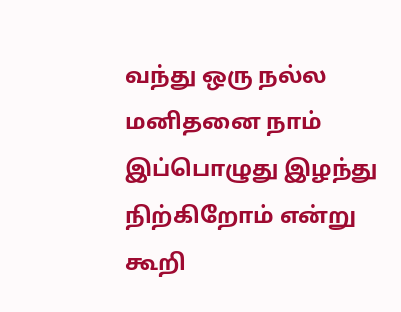வந்து ஒரு நல்ல மனிதனை நாம் இப்பொழுது இழந்து நிற்கிறோம் என்று கூறி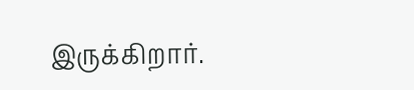இருக்கிறார்.